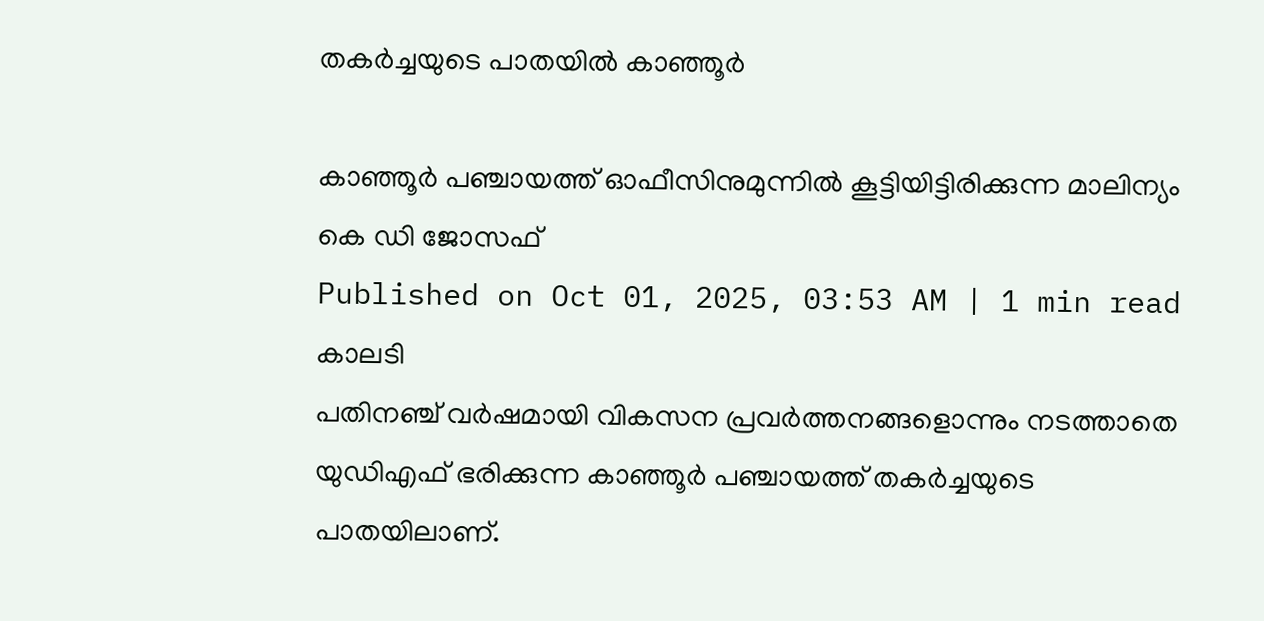തകർച്ചയുടെ പാതയിൽ കാഞ്ഞൂർ

കാഞ്ഞൂർ പഞ്ചായത്ത് ഓഫീസിനുമുന്നിൽ കൂട്ടിയിട്ടിരിക്കുന്ന മാലിന്യം
കെ ഡി ജോസഫ്
Published on Oct 01, 2025, 03:53 AM | 1 min read
കാലടി
പതിനഞ്ച് വർഷമായി വികസന പ്രവർത്തനങ്ങളൊന്നും നടത്താതെ യുഡിഎഫ് ഭരിക്കുന്ന കാഞ്ഞൂർ പഞ്ചായത്ത് തകർച്ചയുടെ പാതയിലാണ്.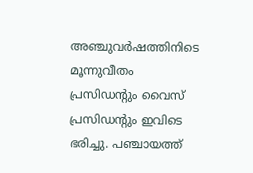അഞ്ചുവർഷത്തിനിടെ മൂന്നുവീതം പ്രസിഡന്റും വൈസ് പ്രസിഡന്റും ഇവിടെ ഭരിച്ചു. പഞ്ചായത്ത്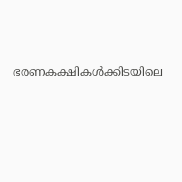ഭരണകക്ഷികൾക്കിടയിലെ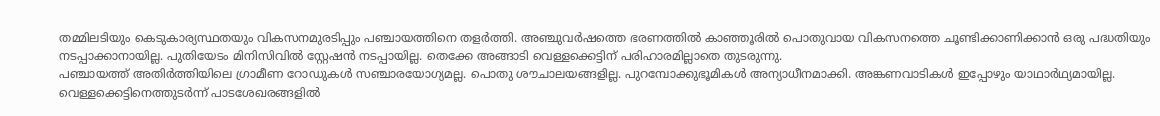തമ്മിലടിയും കെടുകാര്യസ്ഥതയും വികസനമുരടിപ്പും പഞ്ചായത്തിനെ തളർത്തി. അഞ്ചുവർഷത്തെ ഭരണത്തിൽ കാഞ്ഞൂരിൽ പൊതുവായ വികസനത്തെ ചൂണ്ടിക്കാണിക്കാൻ ഒരു പദ്ധതിയും നടപ്പാക്കാനായില്ല. പുതിയേടം മിനിസിവിൽ സ്റ്റേഷൻ നടപ്പായില്ല. തെക്കേ അങ്ങാടി വെള്ളക്കെട്ടിന് പരിഹാരമില്ലാതെ തുടരുന്നു.
പഞ്ചായത്ത് അതിർത്തിയിലെ ഗ്രാമീണ റോഡുകൾ സഞ്ചാരയോഗ്യമല്ല. പൊതു ശൗചാലയങ്ങളില്ല. പുറമ്പോക്കുഭൂമികൾ അന്യാധീനമാക്കി. അങ്കണവാടികൾ ഇപ്പോഴും യാഥാർഥ്യമായില്ല. വെള്ളക്കെട്ടിനെത്തുടർന്ന് പാടശേഖരങ്ങളിൽ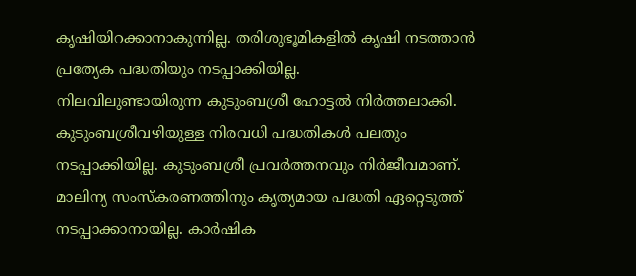കൃഷിയിറക്കാനാകുന്നില്ല. തരിശുഭൂമികളിൽ കൃഷി നടത്താൻ പ്രത്യേക പദ്ധതിയും നടപ്പാക്കിയില്ല.
നിലവിലുണ്ടായിരുന്ന കുടുംബശ്രീ ഹോട്ടൽ നിർത്തലാക്കി. കുടുംബശ്രീവഴിയുള്ള നിരവധി പദ്ധതികൾ പലതും നടപ്പാക്കിയില്ല. കുടുംബശ്രീ പ്രവർത്തനവും നിർജീവമാണ്. മാലിന്യ സംസ്കരണത്തിനും കൃത്യമായ പദ്ധതി ഏറ്റെടുത്ത് നടപ്പാക്കാനായില്ല. കാർഷിക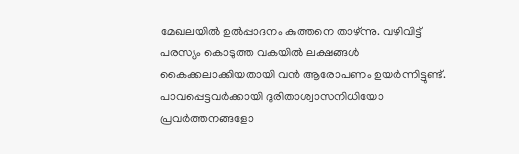മേഖലയിൽ ഉൽപ്പാദനം കുത്തനെ താഴ്ന്നു. വഴിവിട്ട് പരസ്യം കൊടുത്ത വകയിൽ ലക്ഷങ്ങൾ കൈക്കലാക്കിയതായി വൻ ആരോപണം ഉയർന്നിട്ടുണ്ട്. പാവപ്പെട്ടവർക്കായി ദുരിതാശ്വാസനിധിയോ പ്രവർത്തനങ്ങളോ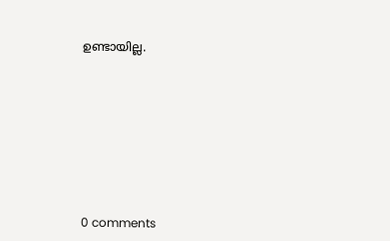ഉണ്ടായില്ല.










0 comments